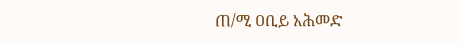ጠ/ሚ ዐቢይ አሕመድ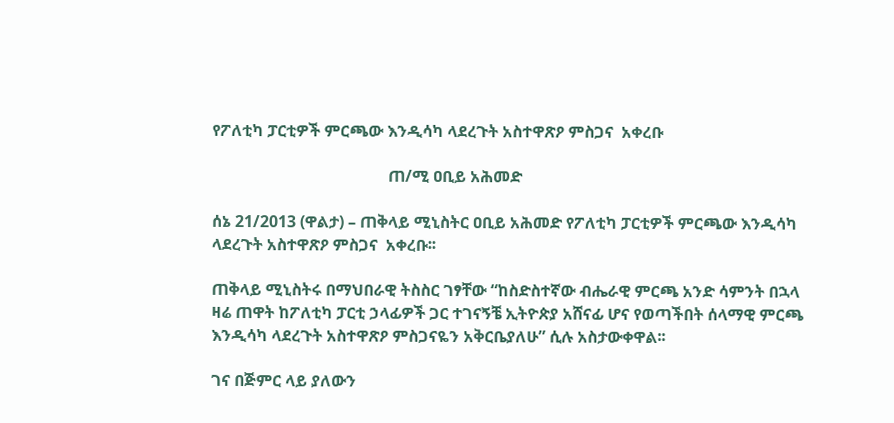የፖለቲካ ፓርቲዎች ምርጫው እንዲሳካ ላደረጉት አስተዋጽዖ ምስጋና  አቀረቡ

                                            ጠ/ሚ ዐቢይ አሕመድ

ሰኔ 21/2013 (ዋልታ) – ጠቅላይ ሚኒስትር ዐቢይ አሕመድ የፖለቲካ ፓርቲዎች ምርጫው እንዲሳካ ላደረጉት አስተዋጽዖ ምስጋና  አቀረቡ፡፡

ጠቅላይ ሚኒስትሩ በማህበራዊ ትስስር ገፃቸው “ከስድስተኛው ብሔራዊ ምርጫ አንድ ሳምንት በኋላ ዛሬ ጠዋት ከፖለቲካ ፓርቲ ኃላፊዎች ጋር ተገናኝቼ ኢትዮጵያ አሸናፊ ሆና የወጣችበት ሰላማዊ ምርጫ እንዲሳካ ላደረጉት አስተዋጽዖ ምስጋናዬን አቅርቤያለሁ” ሲሉ አስታውቀዋል፡፡

ገና በጅምር ላይ ያለውን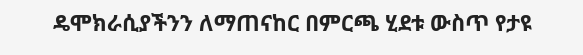ዴሞክራሲያችንን ለማጠናከር በምርጫ ሂደቱ ውስጥ የታዩ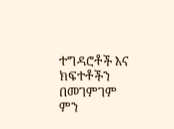ተግዳሮቶች እና ክፍተቶችን በመገምገም ምን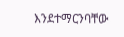እንደተማርንባቸው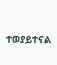ተወያይተናል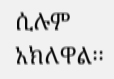ሲሉም አክለዋል፡፡